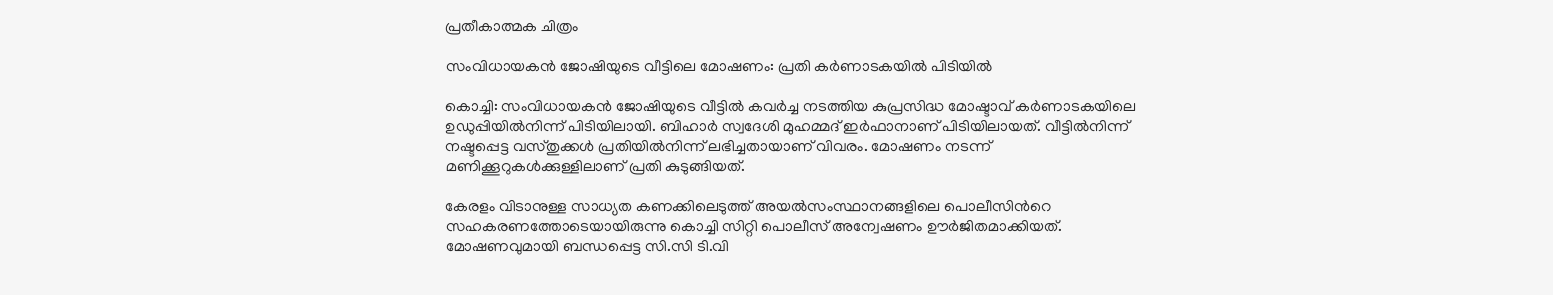പ്രതീകാത്മക ചിത്രം

സംവിധായകൻ ജോഷിയുടെ വീട്ടിലെ മോഷണം: പ്രതി കർണാടകയിൽ പിടിയിൽ

കൊച്ചി: സംവിധായകൻ ജോഷിയുടെ വീട്ടിൽ കവർച്ച നടത്തിയ കുപ്രസിദ്ധ മോഷ്ടാവ് കർണാടകയിലെ ഉഡുപ്പിയിൽനിന്ന് പിടിയിലായി. ബിഹാർ സ്വദേശി മുഹമ്മദ് ഇർഫാനാണ് പിടിയിലായത്. വീട്ടിൽനിന്ന് നഷ്ടപ്പെട്ട വസ്തുക്കൾ പ്രതിയിൽനിന്ന് ലഭിച്ചതായാണ് വിവരം. മോഷണം നടന്ന് മണിക്കൂറുകൾക്കുള്ളിലാണ് പ്രതി കുടുങ്ങിയത്.

കേരളം വിടാനുള്ള സാധ്യത കണക്കിലെടുത്ത് അയൽസംസ്ഥാനങ്ങളിലെ പൊലീസിന്‍റെ സഹകരണത്തോടെയായിരുന്നു കൊച്ചി സിറ്റി പൊലീസ് അന്വേഷണം ഊർജിതമാക്കിയത്. മോഷണവുമായി ബന്ധപ്പെട്ട സി.സി ടി.വി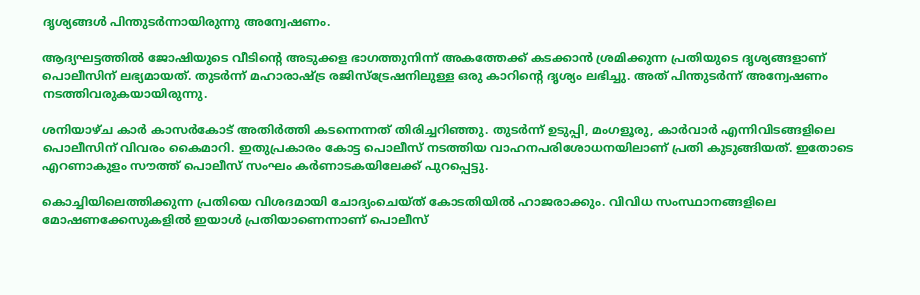ദൃശ്യങ്ങൾ പിന്തുടർന്നായിരുന്നു അന്വേഷണം.

ആദ്യഘട്ടത്തിൽ ജോഷിയുടെ വീടിന്‍റെ അടുക്കള ഭാഗത്തുനിന്ന് അകത്തേക്ക് കടക്കാൻ ശ്രമിക്കുന്ന പ്രതിയുടെ ദൃശ്യങ്ങളാണ് പൊലീസിന് ലഭ്യമായത്. തുടർന്ന് മഹാരാഷ്ട്ര രജിസ്ട്രേഷനിലുള്ള ഒരു കാറിന്‍റെ ദൃശ്യം ലഭിച്ചു. അത് പിന്തുടർന്ന് അന്വേഷണം നടത്തിവരുകയായിരുന്നു.

ശനിയാഴ്ച കാർ കാസർകോട് അതിർത്തി കടന്നെന്നത് തിരിച്ചറിഞ്ഞു. തുടർന്ന് ഉടുപ്പി, മംഗളൂരു, കാർവാർ എന്നിവിടങ്ങളിലെ പൊലീസിന് വിവരം കൈമാറി. ഇതുപ്രകാരം കോട്ട പൊലീസ് നടത്തിയ വാഹനപരിശോധനയിലാണ് പ്രതി കുടുങ്ങിയത്. ഇതോടെ എറണാകുളം സൗത്ത് പൊലീസ് സംഘം കർണാടകയിലേക്ക് പുറപ്പെട്ടു.

കൊച്ചിയിലെത്തിക്കുന്ന പ്രതിയെ വിശദമായി ചോദ്യംചെയ്ത് കോടതിയിൽ ഹാജരാക്കും. വിവിധ സംസ്ഥാനങ്ങളിലെ മോഷണക്കേസുകളിൽ ഇയാൾ പ്രതിയാണെന്നാണ് പൊലീസ്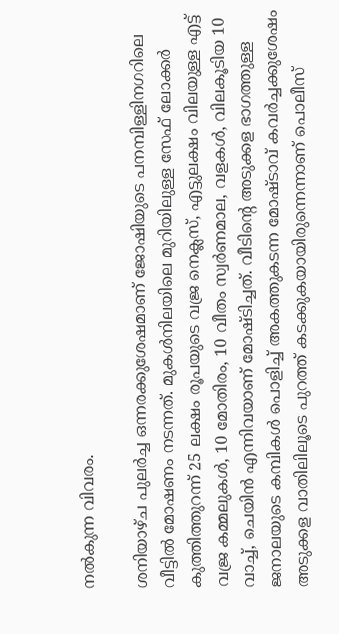നൽകുന്ന വിവരം.

ശനിയാഴ്ച പുലര്‍ച്ച ഒന്നരക്കുശേഷമാണ് ജോഷിയുടെ പനമ്പിള്ളിനഗറിലെ വീട്ടിൽ മോഷണം നടന്നത്. മുകൾനിലയിലെ മുറിയിലുള്ള സേഫ് ലോക്കര്‍ കുത്തിത്തുറന്ന് 25 ലക്ഷം രൂപയുടെ വജ്ര നെക്ലസ്, എട്ടുലക്ഷം വിലയുള്ള എട്ട് വജ്ര കമ്മലുകള്‍, 10 മോതിരം, 10 വീതം സ്വര്‍ണമാല, വളകള്‍, വിലകൂടിയ 10 വാച്ച്, ചെയിൻ എന്നിവയാണ് മോഷ്ടിച്ചത്. വീടിന്‍റെ അടുക്കള ഭാഗത്തുള്ള ജനാലയുടെ കമ്പികൾ പൊളിച്ച് അകത്തുകടന്ന മോഷ്ടാവ് കവർച്ചക്കുശേഷം അടുക്കള വാതിലിലൂടെ പുറത്ത് കടക്കുകയായിരുന്നെന്നാണ് പൊലീസ്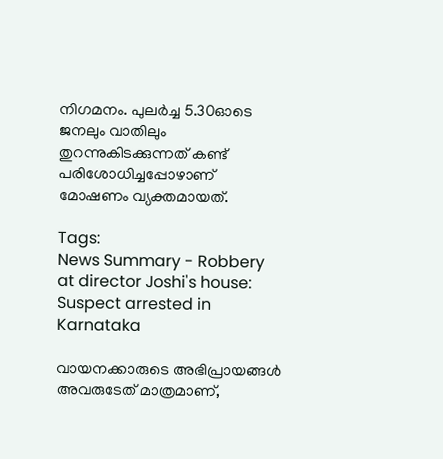നിഗമനം. പുലർച്ച 5.30ഓടെ ജനലും വാതിലും തുറന്നുകിടക്കുന്നത് കണ്ട് പരിശോധിച്ചപ്പോഴാണ് മോഷണം വ്യക്തമായത്.

Tags:
News Summary - Robbery at director Joshi's house: Suspect arrested in Karnataka

വായനക്കാരുടെ അഭിപ്രായങ്ങള്‍ അവരുടേത് മാത്രമാണ്,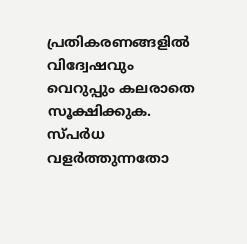പ്രതികരണങ്ങളിൽ വിദ്വേഷവും വെറുപ്പും കലരാതെ സൂക്ഷിക്കുക. സ്പർധ വളർത്തുന്നതോ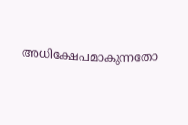അധിക്ഷേപമാകുന്നതോ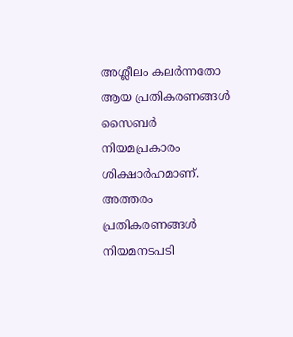അശ്ലീലം കലർന്നതോ ആയ പ്രതികരണങ്ങൾ സൈബർ നിയമപ്രകാരം ശിക്ഷാർഹമാണ്. അത്തരം പ്രതികരണങ്ങൾ നിയമനടപടി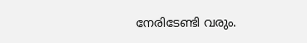നേരിടേണ്ടി വരും.